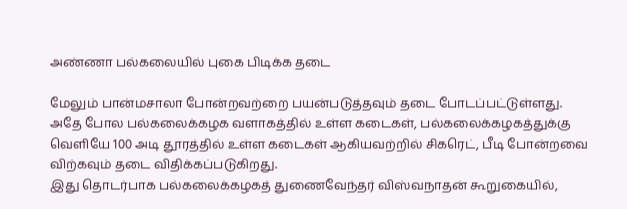அண்ணா பல்கலையில் புகை பிடிக்க தடை

மேலும் பான்மசாலா போன்றவற்றை பயன்படுத்தவும் தடை போடப்பட்டுள்ளது.
அதே போல பல்கலைக்கழக வளாகத்தில் உள்ள கடைகள், பல்கலைக்கழகத்துக்கு வெளியே 100 அடி தூரத்தில் உள்ள கடைகள் ஆகியவற்றில் சிகரெட், பீடி போன்றவை விற்கவும் தடை விதிக்கப்படுகிறது.
இது தொடர்பாக பல்கலைக்கழகத் துணைவேந்தர் விஸ்வநாதன் கூறுகையில்,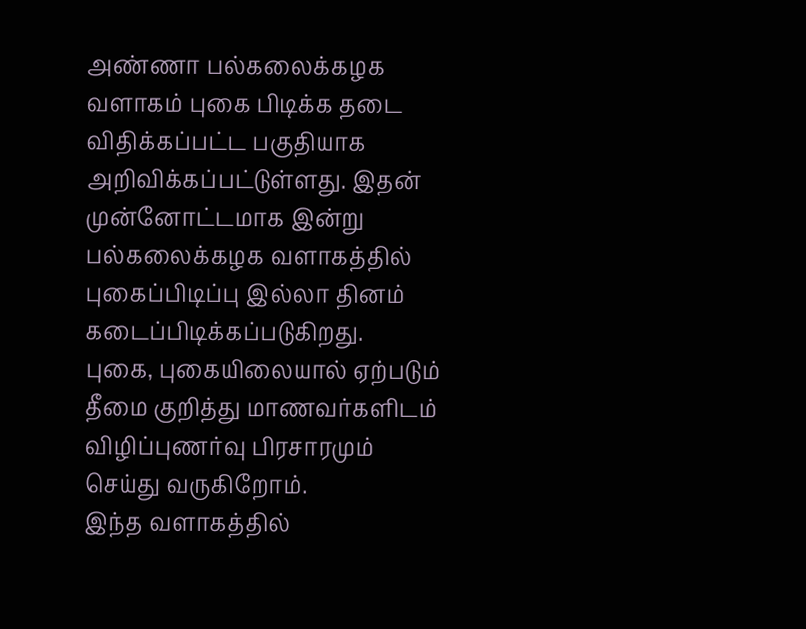அண்ணா பல்கலைக்கழக வளாகம் புகை பிடிக்க தடை விதிக்கப்பட்ட பகுதியாக அறிவிக்கப்பட்டுள்ளது. இதன் முன்னோட்டமாக இன்று பல்கலைக்கழக வளாகத்தில் புகைப்பிடிப்பு இல்லா தினம் கடைப்பிடிக்கப்படுகிறது.
புகை, புகையிலையால் ஏற்படும் தீமை குறித்து மாணவர்களிடம் விழிப்புணர்வு பிரசாரமும் செய்து வருகிறோம்.
இந்த வளாகத்தில்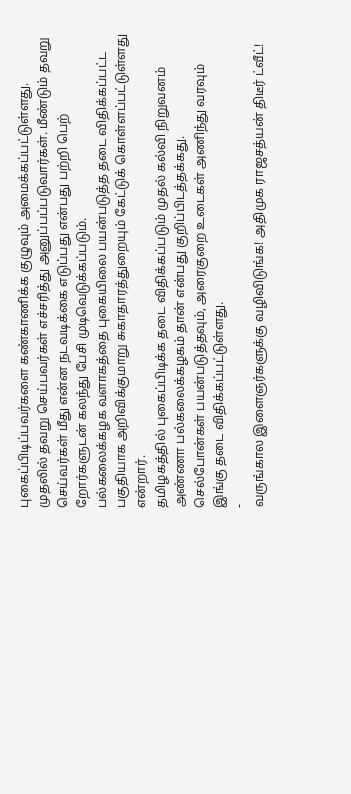புகைப்பிடிப்பவர்களை கண்காணிக்க குழுவும் அமைக்கப்பட்டுள்ளது.
முதலில் தவறு செய்பவர்கள் எச்சரித்து அனுப்பப்படுவார்கள். மீண்டும் தவறு செய்வர்கள் மீது என்ன நடவடிக்கை எடுப்பது என்பது பற்றி பெற் றோர்களுடன் கலந்து பேசி முடிவெடுக்கப்படும்.
பல்கலைக்கழக வளாகத்தை புகையிலை பயன்படுத்த தடை விதிக்கப்பட்ட பகுதியாக அறிவிக்குமாறு சுகாதாரத்துறையும் கேட்டுக் கொள்ளப்பட்டுள்ளது என்றார்.
தமிழகத்தில் புகைப்பிடிக்க தடை விதிக்கப்படும் முதல் கல்வி நிறுவனம் அண்ணா பல்கலைக்கழகம் தான் என்பது குறிப்பிடத்தக்கது.
செல்போன்கள் பயன்படுத்தவும், அரைகுறை உடைகள் அணிந்து வரவும் இங்கு தடை விதிக்கப்பட்டுள்ளது.
-
வருங்கால இளைஞர்களுக்கு வழிவிடுங்க! அதிமுக ராஜசத்யன் திடீர் ட்வீட்!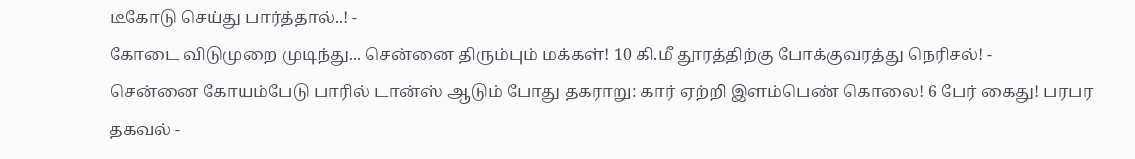டீகோடு செய்து பார்த்தால்..! -
கோடை விடுமுறை முடிந்து... சென்னை திரும்பும் மக்கள்! 10 கி.மீ தூரத்திற்கு போக்குவரத்து நெரிசல்! -
சென்னை கோயம்பேடு பாரில் டான்ஸ் ஆடும் போது தகராறு: கார் ஏற்றி இளம்பெண் கொலை! 6 பேர் கைது! பரபர தகவல் -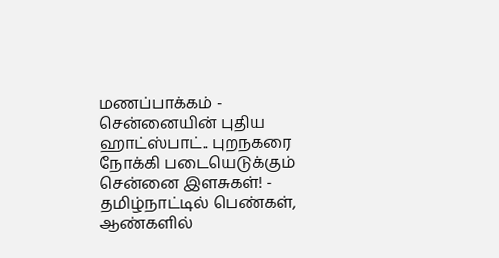மணப்பாக்கம் - சென்னையின் புதிய ஹாட்ஸ்பாட்.. புறநகரை நோக்கி படையெடுக்கும் சென்னை இளசுகள்! -
தமிழ்நாட்டில் பெண்கள், ஆண்களில்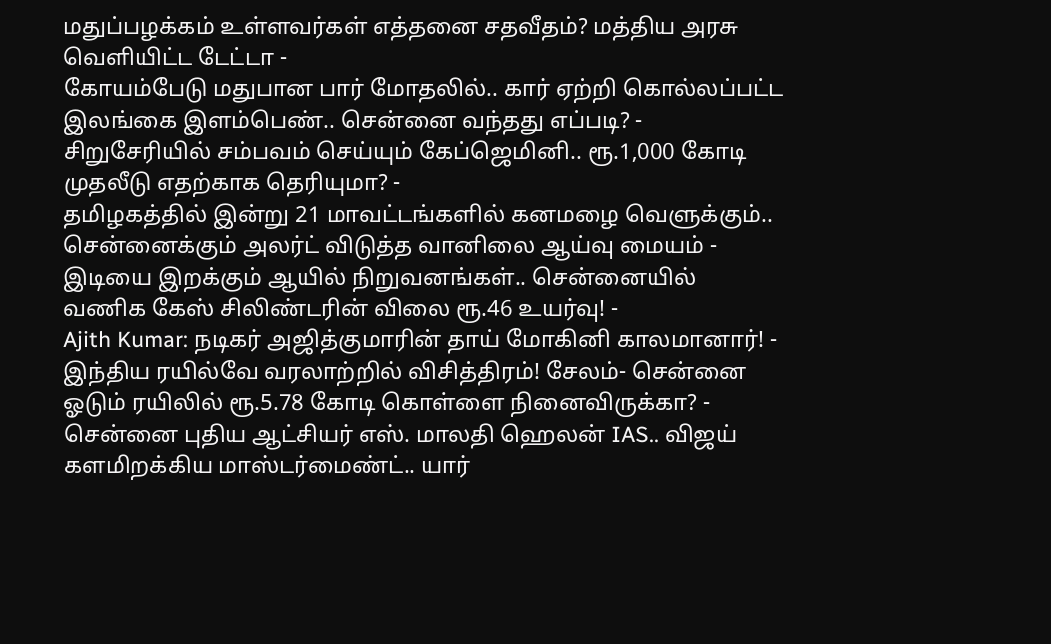மதுப்பழக்கம் உள்ளவர்கள் எத்தனை சதவீதம்? மத்திய அரசு வெளியிட்ட டேட்டா -
கோயம்பேடு மதுபான பார் மோதலில்.. கார் ஏற்றி கொல்லப்பட்ட இலங்கை இளம்பெண்.. சென்னை வந்தது எப்படி? -
சிறுசேரியில் சம்பவம் செய்யும் கேப்ஜெமினி.. ரூ.1,000 கோடி முதலீடு எதற்காக தெரியுமா? -
தமிழகத்தில் இன்று 21 மாவட்டங்களில் கனமழை வெளுக்கும்.. சென்னைக்கும் அலர்ட் விடுத்த வானிலை ஆய்வு மையம் -
இடியை இறக்கும் ஆயில் நிறுவனங்கள்.. சென்னையில் வணிக கேஸ் சிலிண்டரின் விலை ரூ.46 உயர்வு! -
Ajith Kumar: நடிகர் அஜித்குமாரின் தாய் மோகினி காலமானார்! -
இந்திய ரயில்வே வரலாற்றில் விசித்திரம்! சேலம்- சென்னை ஓடும் ரயிலில் ரூ.5.78 கோடி கொள்ளை நினைவிருக்கா? -
சென்னை புதிய ஆட்சியர் எஸ். மாலதி ஹெலன் IAS.. விஜய் களமிறக்கிய மாஸ்டர்மைண்ட்.. யார்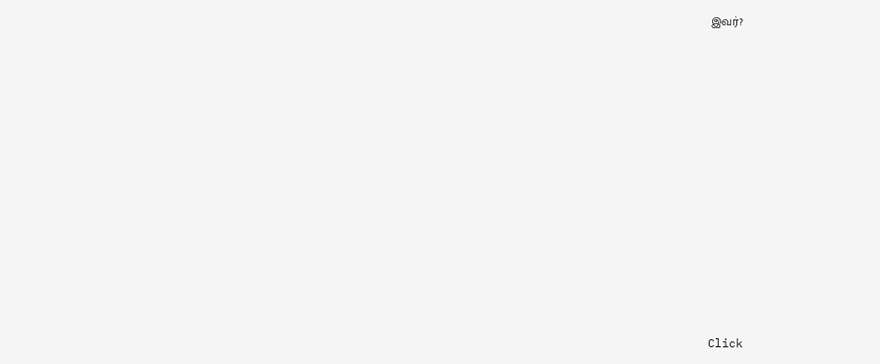இவர்?












Click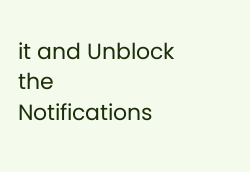it and Unblock the Notifications